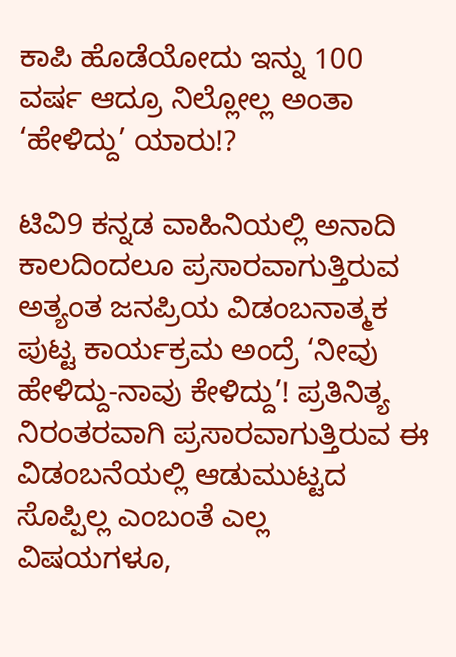ಕಾಪಿ ಹೊಡೆಯೋದು ಇನ್ನು 100 ವರ್ಷ ಆದ್ರೂ ನಿಲ್ಲೋಲ್ಲ ಅಂತಾ ‘ಹೇಳಿದ್ದು’ ಯಾರು!?

ಟಿವಿ9 ಕನ್ನಡ ವಾಹಿನಿಯಲ್ಲಿ ಅನಾದಿ ಕಾಲದಿಂದಲೂ ಪ್ರಸಾರವಾಗುತ್ತಿರುವ ಅತ್ಯಂತ ಜನಪ್ರಿಯ ವಿಡಂಬನಾತ್ಮಕ ಪುಟ್ಟ ಕಾರ್ಯಕ್ರಮ ಅಂದ್ರೆ ‘ನೀವು ಹೇಳಿದ್ದು-ನಾವು ಕೇಳಿದ್ದು’! ಪ್ರತಿನಿತ್ಯ ನಿರಂತರವಾಗಿ ಪ್ರಸಾರವಾಗುತ್ತಿರುವ ಈ ವಿಡಂಬನೆಯಲ್ಲಿ ಆಡುಮುಟ್ಟದ ಸೊಪ್ಪಿಲ್ಲ ಎಂಬಂತೆ ಎಲ್ಲ ವಿಷಯಗಳೂ,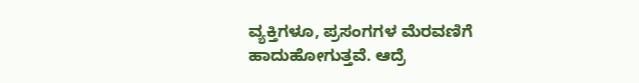ವ್ಯಕ್ತಿಗಳೂ, ಪ್ರಸಂಗಗಳ ಮೆರವಣಿಗೆ ಹಾದುಹೋಗುತ್ತವೆ. ಆದ್ರೆ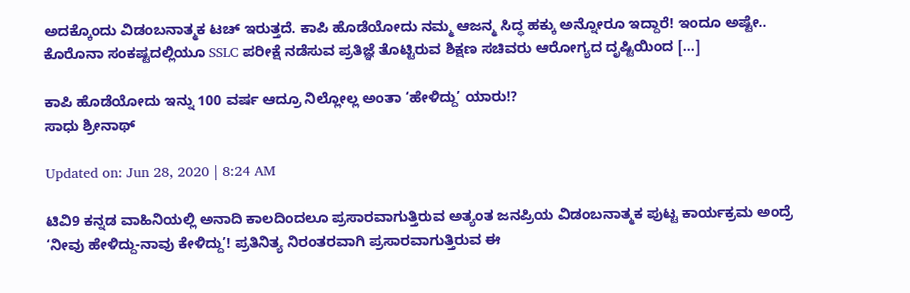ಅದಕ್ಕೊಂದು ವಿಡಂಬನಾತ್ಮಕ ಟಚ್ ಇರುತ್ತದೆ. ಕಾಪಿ ಹೊಡೆಯೋದು ನಮ್ಮ ಆಜನ್ಮ ಸಿದ್ಧ ಹಕ್ಕು ಅನ್ನೋರೂ ಇದ್ದಾರೆ! ಇಂದೂ ಅಷ್ಟೇ.. ಕೊರೊನಾ ಸಂಕಷ್ಟದಲ್ಲಿಯೂ SSLC ಪರೀಕ್ಷೆ ನಡೆಸುವ ಪ್ರತಿಜ್ಞೆ ತೊಟ್ಟಿರುವ ಶಿಕ್ಷಣ ಸಚಿವರು ಆರೋಗ್ಯದ ದೃಷ್ಟಿಯಿಂದ […]

ಕಾಪಿ ಹೊಡೆಯೋದು ಇನ್ನು 100 ವರ್ಷ ಆದ್ರೂ ನಿಲ್ಲೋಲ್ಲ ಅಂತಾ ‘ಹೇಳಿದ್ದು’ ಯಾರು!?
ಸಾಧು ಶ್ರೀನಾಥ್

Updated on: Jun 28, 2020 | 8:24 AM

ಟಿವಿ9 ಕನ್ನಡ ವಾಹಿನಿಯಲ್ಲಿ ಅನಾದಿ ಕಾಲದಿಂದಲೂ ಪ್ರಸಾರವಾಗುತ್ತಿರುವ ಅತ್ಯಂತ ಜನಪ್ರಿಯ ವಿಡಂಬನಾತ್ಮಕ ಪುಟ್ಟ ಕಾರ್ಯಕ್ರಮ ಅಂದ್ರೆ ‘ನೀವು ಹೇಳಿದ್ದು-ನಾವು ಕೇಳಿದ್ದು’! ಪ್ರತಿನಿತ್ಯ ನಿರಂತರವಾಗಿ ಪ್ರಸಾರವಾಗುತ್ತಿರುವ ಈ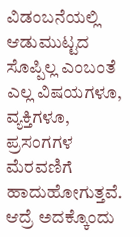ವಿಡಂಬನೆಯಲ್ಲಿ ಆಡುಮುಟ್ಟದ ಸೊಪ್ಪಿಲ್ಲ ಎಂಬಂತೆ ಎಲ್ಲ ವಿಷಯಗಳೂ, ವ್ಯಕ್ತಿಗಳೂ, ಪ್ರಸಂಗಗಳ ಮೆರವಣಿಗೆ ಹಾದುಹೋಗುತ್ತವೆ. ಆದ್ರೆ ಅದಕ್ಕೊಂದು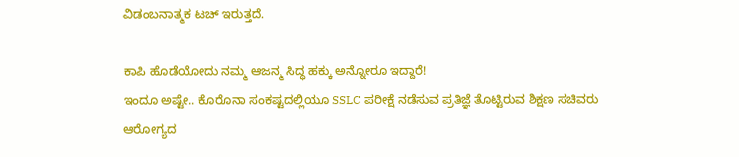ವಿಡಂಬನಾತ್ಮಕ ಟಚ್ ಇರುತ್ತದೆ.

ಕಾಪಿ ಹೊಡೆಯೋದು ನಮ್ಮ ಆಜನ್ಮ ಸಿದ್ಧ ಹಕ್ಕು ಅನ್ನೋರೂ ಇದ್ದಾರೆ!
ಇಂದೂ ಅಷ್ಟೇ.. ಕೊರೊನಾ ಸಂಕಷ್ಟದಲ್ಲಿಯೂ SSLC ಪರೀಕ್ಷೆ ನಡೆಸುವ ಪ್ರತಿಜ್ಞೆ ತೊಟ್ಟಿರುವ ಶಿಕ್ಷಣ ಸಚಿವರು ಆರೋಗ್ಯದ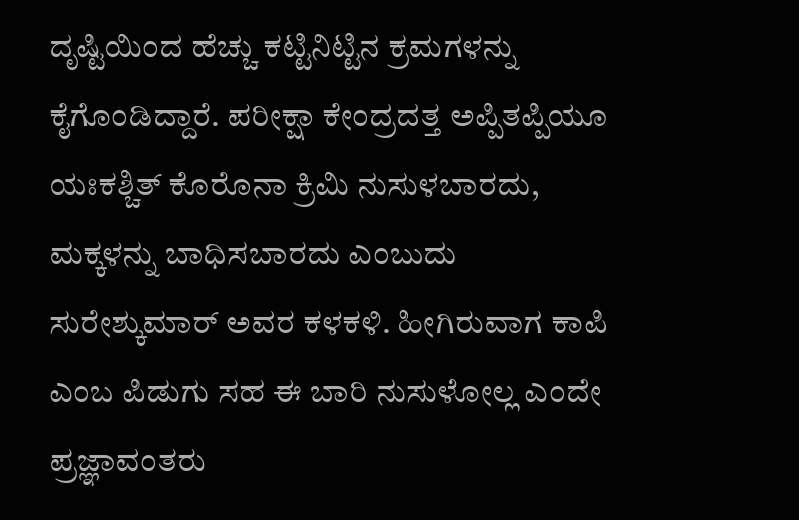ದೃಷ್ಟಿಯಿಂದ ಹೆಚ್ಚು ಕಟ್ಟಿನಿಟ್ಟಿನ ಕ್ರಮಗಳನ್ನು ಕೈಗೊಂಡಿದ್ದಾರೆ. ಪರೀಕ್ಷಾ ಕೇಂದ್ರದತ್ತ ಅಪ್ಪಿತಪ್ಪಿಯೂ ಯಃಕಶ್ಚಿತ್ ಕೊರೊನಾ ಕ್ರಿಮಿ ನುಸುಳಬಾರದು, ಮಕ್ಕಳನ್ನು ಬಾಧಿಸಬಾರದು ಎಂಬುದು ಸುರೇಶ್ಕುಮಾರ್ ಅವರ ಕಳಕಳಿ. ಹೀಗಿರುವಾಗ ಕಾಪಿ ಎಂಬ ಪಿಡುಗು ಸಹ ಈ ಬಾರಿ ನುಸುಳೋಲ್ಲ ಎಂದೇ ಪ್ರಜ್ಞಾವಂತರು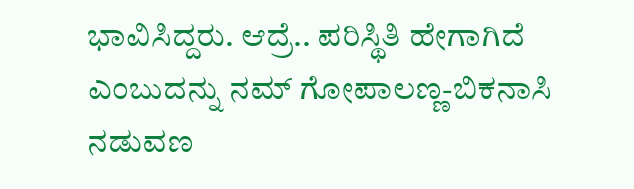ಭಾವಿಸಿದ್ದರು. ಆದ್ರೆ.. ಪರಿಸ್ಥಿತಿ ಹೇಗಾಗಿದೆ ಎಂಬುದನ್ನು ನಮ್ ಗೋಪಾಲಣ್ಣ-ಬಿಕನಾಸಿ ನಡುವಣ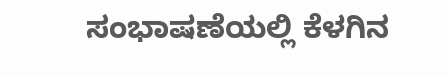ಸಂಭಾಷಣೆಯಲ್ಲಿ ಕೆಳಗಿನ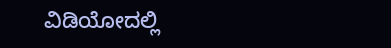ವಿಡಿಯೋದಲ್ಲಿ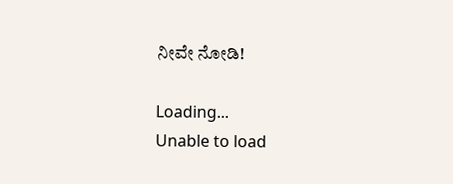ನೀವೇ ನೋಡಿ!

Loading...
Unable to load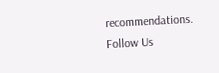recommendations.
Follow Us